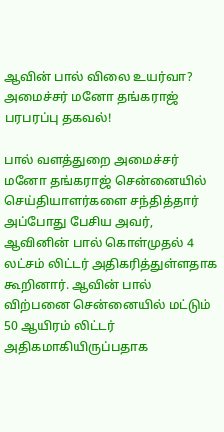ஆவின் பால் விலை உயர்வா? அமைச்சர் மனோ தங்கராஜ் பரபரப்பு தகவல்!

பால் வளத்துறை அமைச்சர் மனோ தங்கராஜ் சென்னையில் செய்தியாளர்களை சந்தித்தார் அப்போது பேசிய அவர், ஆவினின் பால் கொள்முதல் 4 லட்சம் லிட்டர் அதிகரித்துள்ளதாக கூறினார். ஆவின் பால் விற்பனை சென்னையில் மட்டும் 50 ஆயிரம் லிட்டர் அதிகமாகியிருப்பதாக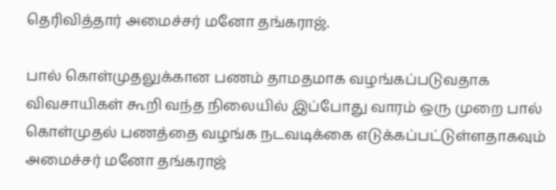தெரிவித்தார் அமைச்சர் மனோ தங்கராஜ்.

பால் கொள்முதலுக்கான பணம் தாமதமாக வழங்கப்படுவதாக விவசாயிகள் கூறி வந்த நிலையில் இப்போது வாரம் ஒரு முறை பால் கொள்முதல் பணத்தை வழங்க நடவடிக்கை எடுக்கப்பட்டுள்ளதாகவும் அமைச்சர் மனோ தங்கராஜ்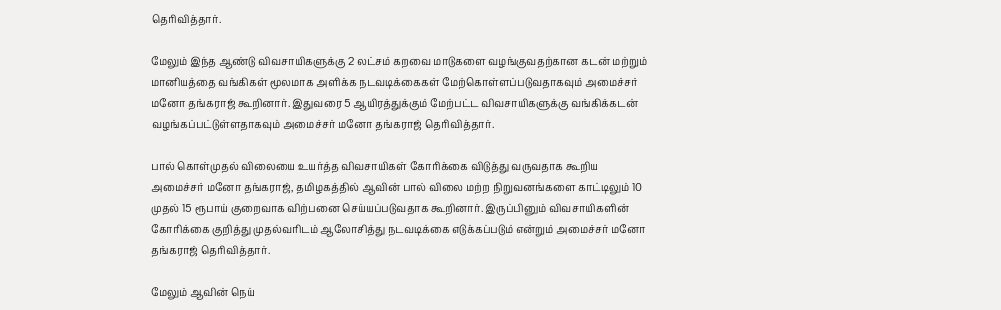தெரிவித்தார்.

மேலும் இந்த ஆண்டு விவசாயிகளுக்கு 2 லட்சம் கறவை மாடுகளை வழங்குவதற்கான கடன் மற்றும் மானியத்தை வங்கிகள் மூலமாக அளிக்க நடவடிக்கைகள் மேற்கொள்ளப்படுவதாகவும் அமைச்சர் மனோ தங்கராஜ் கூறினார். இதுவரை 5 ஆயிரத்துக்கும் மேற்பட்ட விவசாயிகளுக்கு வங்கிக்கடன் வழங்கப்பட்டுள்ளதாகவும் அமைச்சர் மனோ தங்கராஜ் தெரிவித்தார்.

பால் கொள்முதல் விலையை உயர்த்த விவசாயிகள் கோரிக்கை விடுத்து வருவதாக கூறிய அமைச்சர் மனோ தங்கராஜ், தமிழகத்தில் ஆவின் பால் விலை மற்ற நிறுவனங்களை காட்டிலும் 10 முதல் 15 ரூபாய் குறைவாக விற்பனை செய்யப்படுவதாக கூறினார். இருப்பினும் விவசாயிகளின் கோரிக்கை குறித்து முதல்வரிடம் ஆலோசித்து நடவடிக்கை எடுக்கப்படும் என்றும் அமைச்சர் மனோ தங்கராஜ் தெரிவித்தார்.

மேலும் ஆவின் நெய்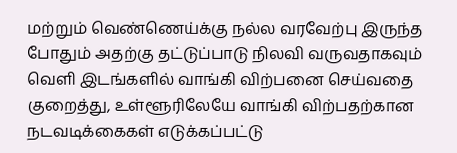மற்றும் வெண்ணெய்க்கு நல்ல வரவேற்பு இருந்த போதும் அதற்கு தட்டுப்பாடு நிலவி வருவதாகவும் வெளி இடங்களில் வாங்கி விற்பனை செய்வதை குறைத்து, உள்ளூரிலேயே வாங்கி விற்பதற்கான நடவடிக்கைகள் எடுக்கப்பட்டு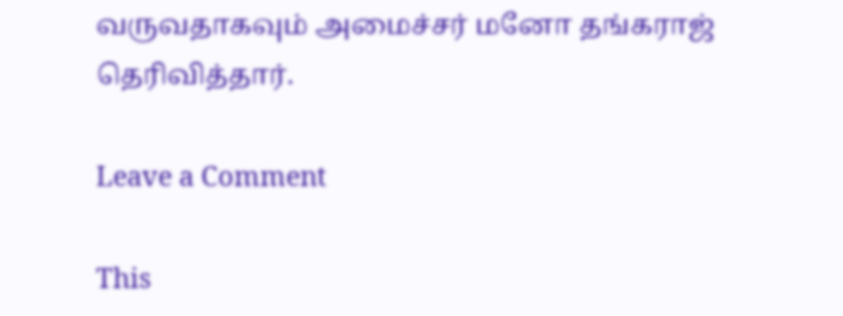வருவதாகவும் அமைச்சர் மனோ தங்கராஜ் தெரிவித்தார்.

Leave a Comment

This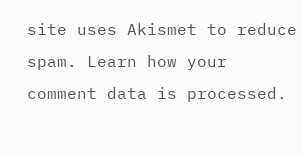site uses Akismet to reduce spam. Learn how your comment data is processed.